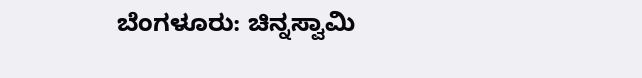ಬೆಂಗಳೂರು: ಚಿನ್ನಸ್ವಾಮಿ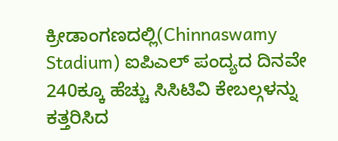ಕ್ರೀಡಾಂಗಣದಲ್ಲಿ(Chinnaswamy Stadium) ಐಪಿಎಲ್ ಪಂದ್ಯದ ದಿನವೇ 240ಕ್ಕೂ ಹೆಚ್ಚು ಸಿಸಿಟಿವಿ ಕೇಬಲ್ಗಳನ್ನು ಕತ್ತರಿಸಿದ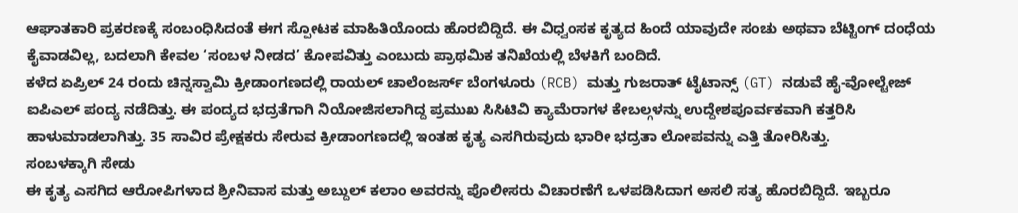ಆಘಾತಕಾರಿ ಪ್ರಕರಣಕ್ಕೆ ಸಂಬಂಧಿಸಿದಂತೆ ಈಗ ಸ್ಪೋಟಕ ಮಾಹಿತಿಯೊಂದು ಹೊರಬಿದ್ದಿದೆ. ಈ ವಿಧ್ವಂಸಕ ಕೃತ್ಯದ ಹಿಂದೆ ಯಾವುದೇ ಸಂಚು ಅಥವಾ ಬೆಟ್ಟಿಂಗ್ ದಂಧೆಯ ಕೈವಾಡವಿಲ್ಲ, ಬದಲಾಗಿ ಕೇವಲ ‘ಸಂಬಳ ನೀಡದ’ ಕೋಪವಿತ್ತು ಎಂಬುದು ಪ್ರಾಥಮಿಕ ತನಿಖೆಯಲ್ಲಿ ಬೆಳಕಿಗೆ ಬಂದಿದೆ.
ಕಳೆದ ಏಪ್ರಿಲ್ 24 ರಂದು ಚಿನ್ನಸ್ವಾಮಿ ಕ್ರೀಡಾಂಗಣದಲ್ಲಿ ರಾಯಲ್ ಚಾಲೆಂಜರ್ಸ್ ಬೆಂಗಳೂರು (RCB) ಮತ್ತು ಗುಜರಾತ್ ಟೈಟಾನ್ಸ್ (GT) ನಡುವೆ ಹೈ-ವೋಲ್ಟೇಜ್ ಐಪಿಎಲ್ ಪಂದ್ಯ ನಡೆದಿತ್ತು. ಈ ಪಂದ್ಯದ ಭದ್ರತೆಗಾಗಿ ನಿಯೋಜಿಸಲಾಗಿದ್ದ ಪ್ರಮುಖ ಸಿಸಿಟಿವಿ ಕ್ಯಾಮೆರಾಗಳ ಕೇಬಲ್ಗಳನ್ನು ಉದ್ದೇಶಪೂರ್ವಕವಾಗಿ ಕತ್ತರಿಸಿ ಹಾಳುಮಾಡಲಾಗಿತ್ತು. 35 ಸಾವಿರ ಪ್ರೇಕ್ಷಕರು ಸೇರುವ ಕ್ರೀಡಾಂಗಣದಲ್ಲಿ ಇಂತಹ ಕೃತ್ಯ ಎಸಗಿರುವುದು ಭಾರೀ ಭದ್ರತಾ ಲೋಪವನ್ನು ಎತ್ತಿ ತೋರಿಸಿತ್ತು.
ಸಂಬಳಕ್ಕಾಗಿ ಸೇಡು
ಈ ಕೃತ್ಯ ಎಸಗಿದ ಆರೋಪಿಗಳಾದ ಶ್ರೀನಿವಾಸ ಮತ್ತು ಅಬ್ದುಲ್ ಕಲಾಂ ಅವರನ್ನು ಪೊಲೀಸರು ವಿಚಾರಣೆಗೆ ಒಳಪಡಿಸಿದಾಗ ಅಸಲಿ ಸತ್ಯ ಹೊರಬಿದ್ದಿದೆ. ಇಬ್ಬರೂ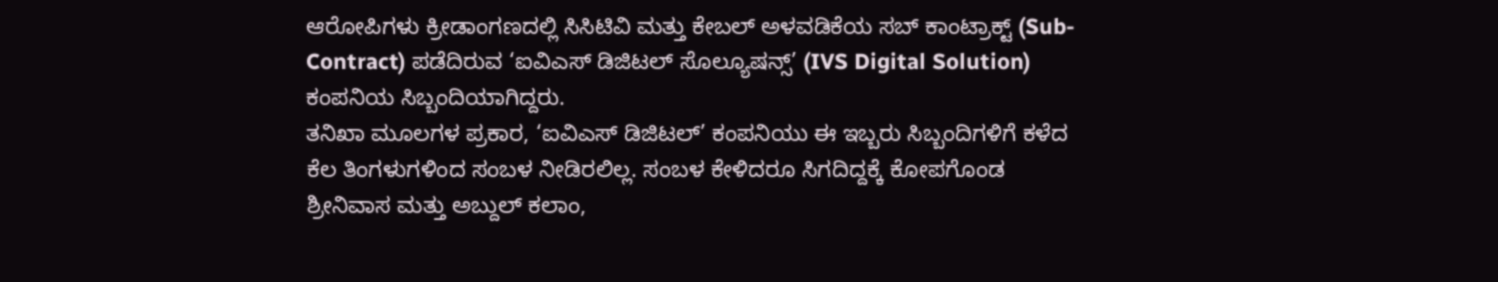ಆರೋಪಿಗಳು ಕ್ರೀಡಾಂಗಣದಲ್ಲಿ ಸಿಸಿಟಿವಿ ಮತ್ತು ಕೇಬಲ್ ಅಳವಡಿಕೆಯ ಸಬ್ ಕಾಂಟ್ರಾಕ್ಟ್ (Sub-Contract) ಪಡೆದಿರುವ ‘ಐವಿಎಸ್ ಡಿಜಿಟಲ್ ಸೊಲ್ಯೂಷನ್ಸ್’ (IVS Digital Solution) ಕಂಪನಿಯ ಸಿಬ್ಬಂದಿಯಾಗಿದ್ದರು.
ತನಿಖಾ ಮೂಲಗಳ ಪ್ರಕಾರ, ‘ಐವಿಎಸ್ ಡಿಜಿಟಲ್’ ಕಂಪನಿಯು ಈ ಇಬ್ಬರು ಸಿಬ್ಬಂದಿಗಳಿಗೆ ಕಳೆದ ಕೆಲ ತಿಂಗಳುಗಳಿಂದ ಸಂಬಳ ನೀಡಿರಲಿಲ್ಲ. ಸಂಬಳ ಕೇಳಿದರೂ ಸಿಗದಿದ್ದಕ್ಕೆ ಕೋಪಗೊಂಡ ಶ್ರೀನಿವಾಸ ಮತ್ತು ಅಬ್ದುಲ್ ಕಲಾಂ,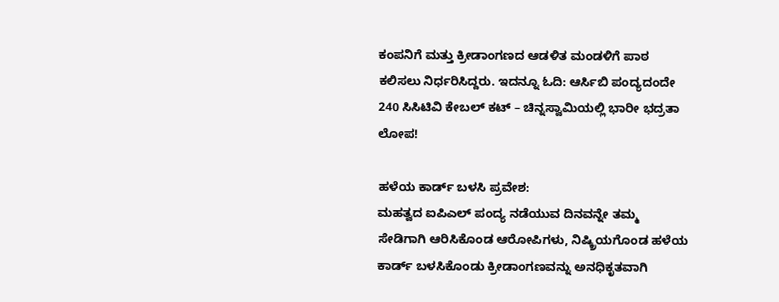ಕಂಪನಿಗೆ ಮತ್ತು ಕ್ರೀಡಾಂಗಣದ ಆಡಳಿತ ಮಂಡಳಿಗೆ ಪಾಠ ಕಲಿಸಲು ನಿರ್ಧರಿಸಿದ್ದರು. ಇದನ್ನೂ ಓದಿ: ಆರ್ಸಿಬಿ ಪಂದ್ಯದಂದೇ 240 ಸಿಸಿಟಿವಿ ಕೇಬಲ್ ಕಟ್ – ಚಿನ್ನಸ್ವಾಮಿಯಲ್ಲಿ ಭಾರೀ ಭದ್ರತಾ ಲೋಪ!

ಹಳೆಯ ಕಾರ್ಡ್ ಬಳಸಿ ಪ್ರವೇಶ:
ಮಹತ್ವದ ಐಪಿಎಲ್ ಪಂದ್ಯ ನಡೆಯುವ ದಿನವನ್ನೇ ತಮ್ಮ ಸೇಡಿಗಾಗಿ ಆರಿಸಿಕೊಂಡ ಆರೋಪಿಗಳು, ನಿಷ್ಕ್ರಿಯಗೊಂಡ ಹಳೆಯ ಕಾರ್ಡ್ ಬಳಸಿಕೊಂಡು ಕ್ರೀಡಾಂಗಣವನ್ನು ಅನಧಿಕೃತವಾಗಿ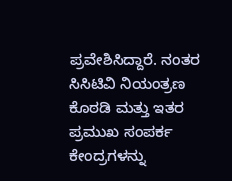ಪ್ರವೇಶಿಸಿದ್ದಾರೆ. ನಂತರ ಸಿಸಿಟಿವಿ ನಿಯಂತ್ರಣ ಕೊಠಡಿ ಮತ್ತು ಇತರ ಪ್ರಮುಖ ಸಂಪರ್ಕ ಕೇಂದ್ರಗಳನ್ನು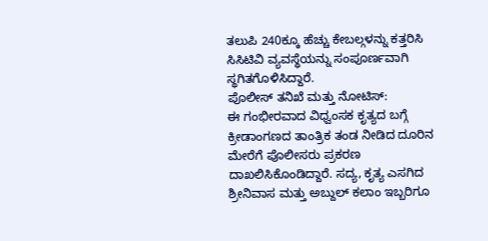ತಲುಪಿ 240ಕ್ಕೂ ಹೆಚ್ಚು ಕೇಬಲ್ಗಳನ್ನು ಕತ್ತರಿಸಿ ಸಿಸಿಟಿವಿ ವ್ಯವಸ್ಥೆಯನ್ನು ಸಂಪೂರ್ಣವಾಗಿ ಸ್ಥಗಿತಗೊಳಿಸಿದ್ದಾರೆ.
ಪೊಲೀಸ್ ತನಿಖೆ ಮತ್ತು ನೋಟಿಸ್:
ಈ ಗಂಭೀರವಾದ ವಿಧ್ವಂಸಕ ಕೃತ್ಯದ ಬಗ್ಗೆ ಕ್ರೀಡಾಂಗಣದ ತಾಂತ್ರಿಕ ತಂಡ ನೀಡಿದ ದೂರಿನ ಮೇರೆಗೆ ಪೊಲೀಸರು ಪ್ರಕರಣ ದಾಖಲಿಸಿಕೊಂಡಿದ್ದಾರೆ. ಸದ್ಯ, ಕೃತ್ಯ ಎಸಗಿದ ಶ್ರೀನಿವಾಸ ಮತ್ತು ಅಬ್ದುಲ್ ಕಲಾಂ ಇಬ್ಬರಿಗೂ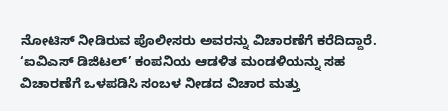ನೋಟಿಸ್ ನೀಡಿರುವ ಪೊಲೀಸರು ಅವರನ್ನು ವಿಚಾರಣೆಗೆ ಕರೆದಿದ್ದಾರೆ. ‘ಐವಿಎಸ್ ಡಿಜಿಟಲ್’ ಕಂಪನಿಯ ಆಡಳಿತ ಮಂಡಳಿಯನ್ನು ಸಹ ವಿಚಾರಣೆಗೆ ಒಳಪಡಿಸಿ ಸಂಬಳ ನೀಡದ ವಿಚಾರ ಮತ್ತು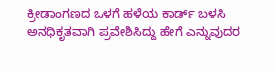ಕ್ರೀಡಾಂಗಣದ ಒಳಗೆ ಹಳೆಯ ಕಾರ್ಡ್ ಬಳಸಿ ಅನಧಿಕೃತವಾಗಿ ಪ್ರವೇಶಿಸಿದ್ದು ಹೇಗೆ ಎನ್ನುವುದರ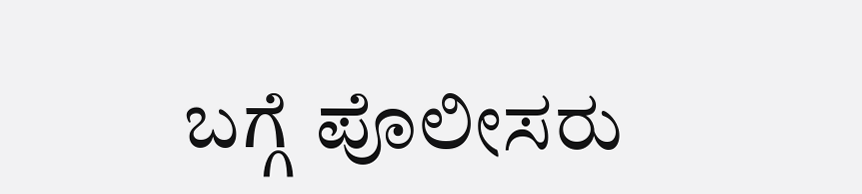ಬಗ್ಗೆ ಪೊಲೀಸರು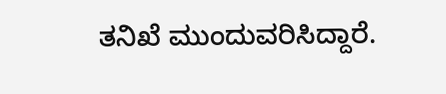ತನಿಖೆ ಮುಂದುವರಿಸಿದ್ದಾರೆ.